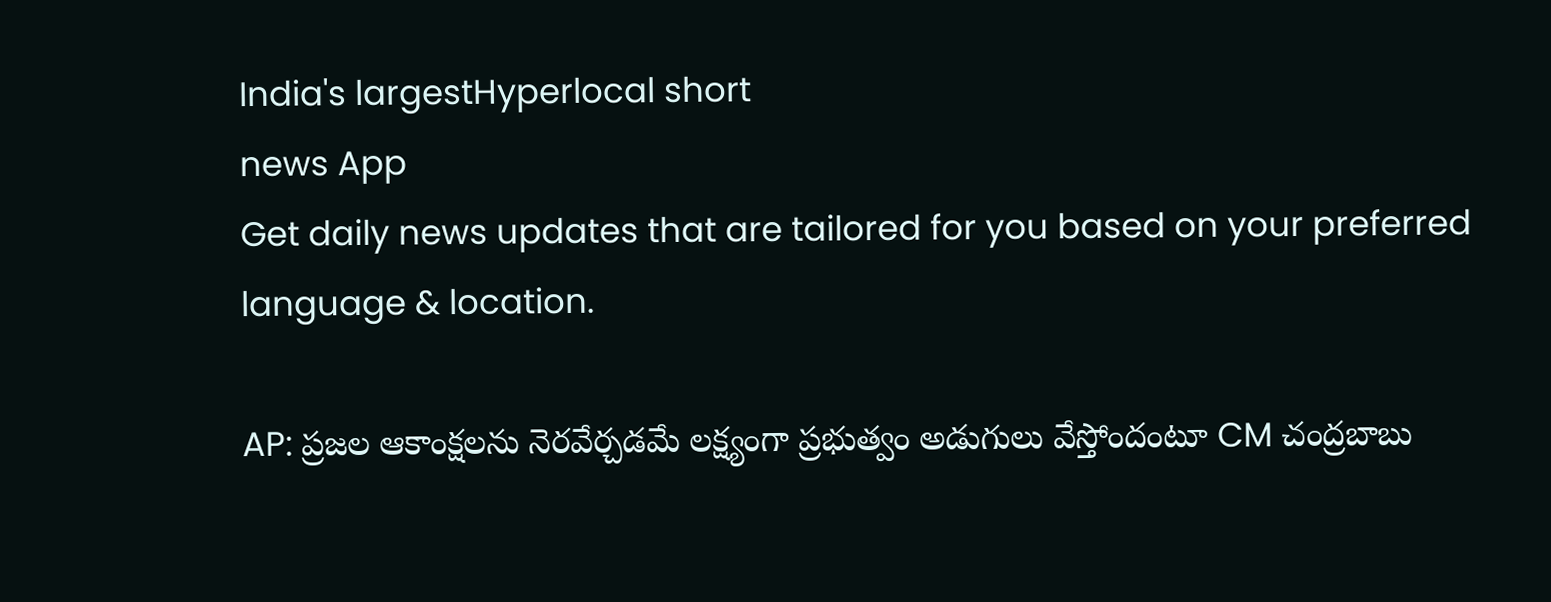India's largestHyperlocal short
news App
Get daily news updates that are tailored for you based on your preferred language & location.

AP: ప్రజల ఆకాంక్షలను నెరవేర్చడమే లక్ష్యంగా ప్రభుత్వం అడుగులు వేస్తోందంటూ CM చంద్రబాబు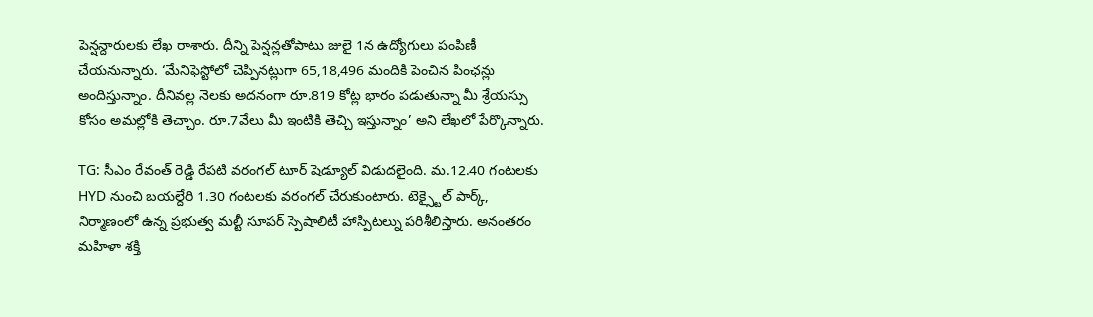పెన్షన్దారులకు లేఖ రాశారు. దీన్ని పెన్షన్లతోపాటు జులై 1న ఉద్యోగులు పంపిణీ చేయనున్నారు. ‘మేనిఫెస్టోలో చెప్పినట్లుగా 65,18,496 మందికి పెంచిన పింఛన్లు అందిస్తున్నాం. దీనివల్ల నెలకు అదనంగా రూ.819 కోట్ల భారం పడుతున్నా మీ శ్రేయస్సు కోసం అమల్లోకి తెచ్చాం. రూ.7వేలు మీ ఇంటికి తెచ్చి ఇస్తున్నాం’ అని లేఖలో పేర్కొన్నారు.

TG: సీఎం రేవంత్ రెడ్డి రేపటి వరంగల్ టూర్ షెడ్యూల్ విడుదలైంది. మ.12.40 గంటలకు HYD నుంచి బయల్దేరి 1.30 గంటలకు వరంగల్ చేరుకుంటారు. టెక్స్టైల్ పార్క్, నిర్మాణంలో ఉన్న ప్రభుత్వ మల్టీ సూపర్ స్పెషాలిటీ హాస్పిటల్ను పరిశీలిస్తారు. అనంతరం మహిళా శక్తి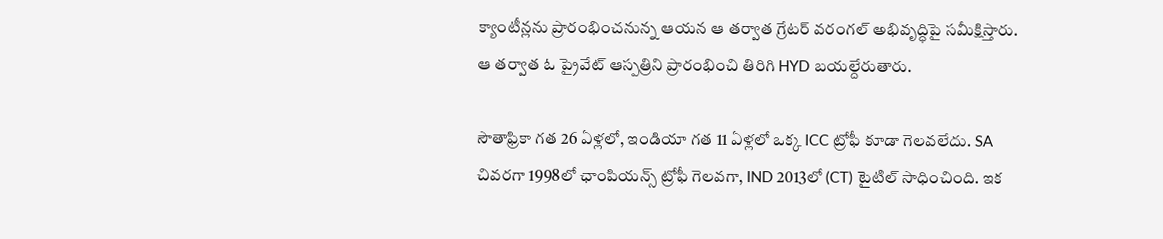క్యాంటీన్లను ప్రారంభించనున్న ఆయన ఆ తర్వాత గ్రేటర్ వరంగల్ అభివృద్ధిపై సమీక్షిస్తారు. ఆ తర్వాత ఓ ప్రైవేట్ ఆస్పత్రిని ప్రారంభించి తిరిగి HYD బయల్దేరుతారు.

సౌతాఫ్రికా గత 26 ఏళ్లలో, ఇండియా గత 11 ఏళ్లలో ఒక్క ICC ట్రోఫీ కూడా గెలవలేదు. SA చివరగా 1998లో ఛాంపియన్స్ ట్రోఫీ గెలవగా, IND 2013లో (CT) టైటిల్ సాధించింది. ఇక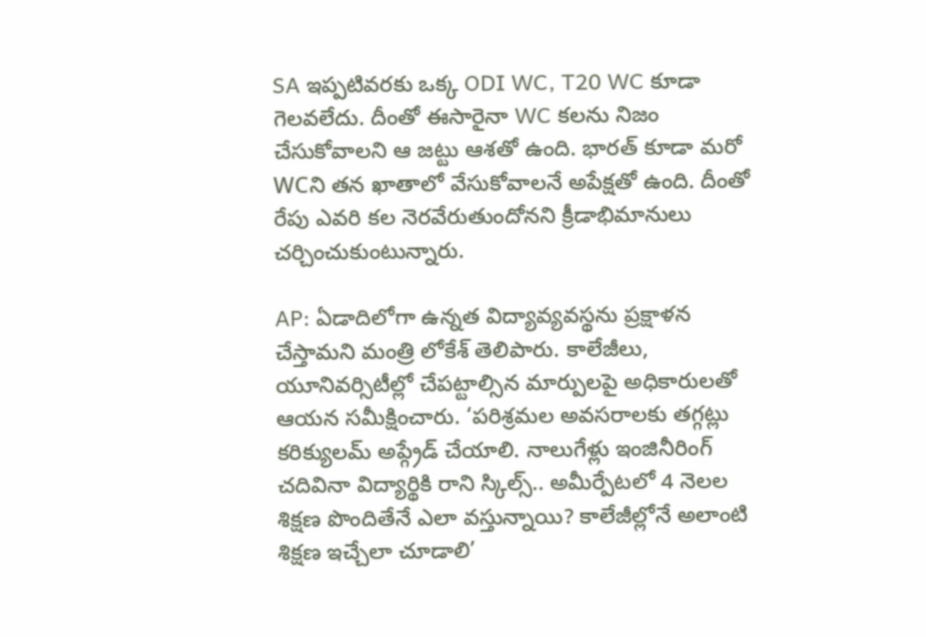SA ఇప్పటివరకు ఒక్క ODI WC, T20 WC కూడా గెలవలేదు. దీంతో ఈసారైనా WC కలను నిజం చేసుకోవాలని ఆ జట్టు ఆశతో ఉంది. భారత్ కూడా మరో WCని తన ఖాతాలో వేసుకోవాలనే అపేక్షతో ఉంది. దీంతో రేపు ఎవరి కల నెరవేరుతుందోనని క్రీడాభిమానులు చర్చించుకుంటున్నారు.

AP: ఏడాదిలోగా ఉన్నత విద్యావ్యవస్థను ప్రక్షాళన చేస్తామని మంత్రి లోకేశ్ తెలిపారు. కాలేజీలు, యూనివర్సిటీల్లో చేపట్టాల్సిన మార్పులపై అధికారులతో ఆయన సమీక్షించారు. ‘పరిశ్రమల అవసరాలకు తగ్గట్లు కరిక్యులమ్ అప్గ్రేడ్ చేయాలి. నాలుగేళ్లు ఇంజినీరింగ్ చదివినా విద్యార్థికి రాని స్కిల్స్.. అమీర్పేటలో 4 నెలల శిక్షణ పొందితేనే ఎలా వస్తున్నాయి? కాలేజీల్లోనే అలాంటి శిక్షణ ఇచ్చేలా చూడాలి’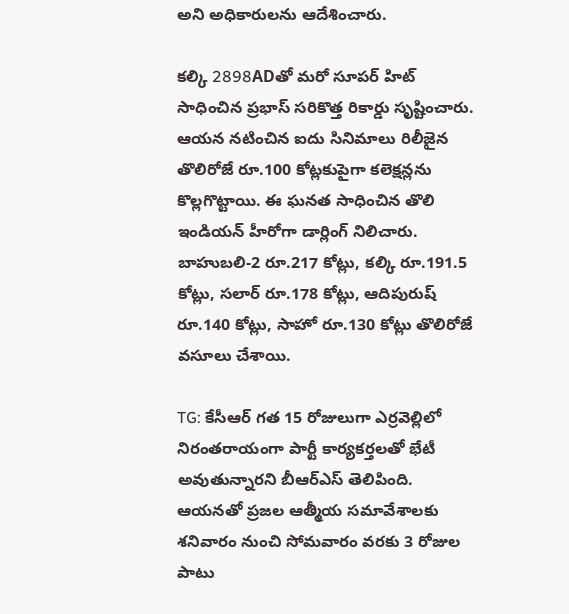అని అధికారులను ఆదేశించారు.

కల్కి 2898ADతో మరో సూపర్ హిట్ సాధించిన ప్రభాస్ సరికొత్త రికార్డు సృష్టించారు. ఆయన నటించిన ఐదు సినిమాలు రిలీజైన తొలిరోజే రూ.100 కోట్లకుపైగా కలెక్షన్లను కొల్లగొట్టాయి. ఈ ఘనత సాధించిన తొలి ఇండియన్ హీరోగా డార్లింగ్ నిలిచారు. బాహుబలి-2 రూ.217 కోట్లు, కల్కి రూ.191.5 కోట్లు, సలార్ రూ.178 కోట్లు, ఆదిపురుష్ రూ.140 కోట్లు, సాహో రూ.130 కోట్లు తొలిరోజే వసూలు చేశాయి.

TG: కేసీఆర్ గత 15 రోజులుగా ఎర్రవెల్లిలో నిరంతరాయంగా పార్టీ కార్యకర్తలతో భేటీ అవుతున్నారని బీఆర్ఎస్ తెలిపింది. ఆయనతో ప్రజల ఆత్మీయ సమావేశాలకు శనివారం నుంచి సోమవారం వరకు 3 రోజుల పాటు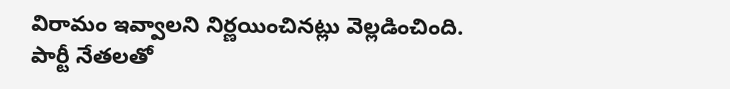విరామం ఇవ్వాలని నిర్ణయించినట్లు వెల్లడించింది. పార్టీ నేతలతో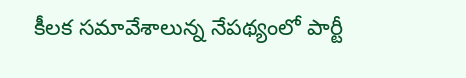కీలక సమావేశాలున్న నేపథ్యంలో పార్టీ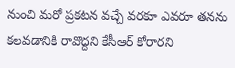నుంచి మరో ప్రకటన వచ్చే వరకూ ఎవరూ తనను కలవడానికి రావొద్దని కేసీఆర్ కోరారని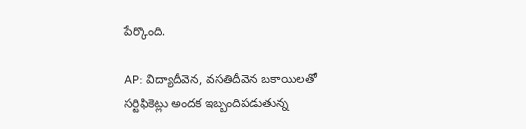పేర్కొంది.

AP: విద్యాదీవెన, వసతిదీవెన బకాయిలతో సర్టిఫికెట్లు అందక ఇబ్బందిపడుతున్న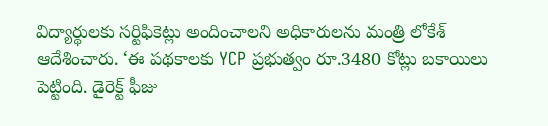విద్యార్థులకు సర్టిఫికెట్లు అందించాలని అధికారులను మంత్రి లోకేశ్ ఆదేశించారు. ‘ఈ పథకాలకు YCP ప్రభుత్వం రూ.3480 కోట్లు బకాయిలు పెట్టింది. డైరెక్ట్ ఫీజు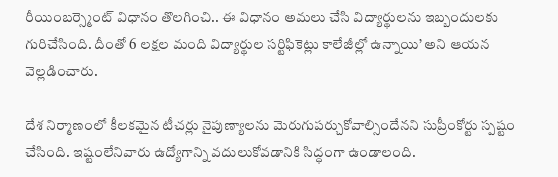రీయింబర్స్మెంట్ విధానం తొలగించి.. ఈ విధానం అమలు చేసి విద్యార్థులను ఇబ్బందులకు గురిచేసింది. దీంతో 6 లక్షల మంది విద్యార్థుల సర్టిఫికెట్లు కాలేజీల్లో ఉన్నాయి’ అని ఆయన వెల్లడించారు.

దేశ నిర్మాణంలో కీలకమైన టీచర్లు నైపుణ్యాలను మెరుగుపర్చుకోవాల్సిందేనని సుప్రీంకోర్టు స్పష్టం చేసింది. ఇష్టంలేనివారు ఉద్యోగాన్ని వదులుకోవడానికి సిద్ధంగా ఉండాలంది.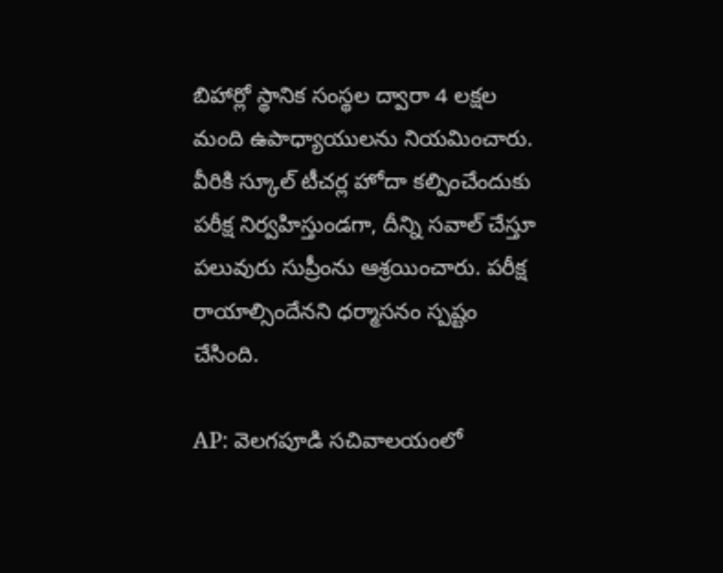బిహార్లో స్థానిక సంస్థల ద్వారా 4 లక్షల మంది ఉపాధ్యాయులను నియమించారు. వీరికి స్కూల్ టీచర్ల హోదా కల్పించేందుకు పరీక్ష నిర్వహిస్తుండగా, దీన్ని సవాల్ చేస్తూ పలువురు సుప్రీంను ఆశ్రయించారు. పరీక్ష రాయాల్సిందేనని ధర్మాసనం స్పష్టం చేసింది.

AP: వెలగపూడి సచివాలయంలో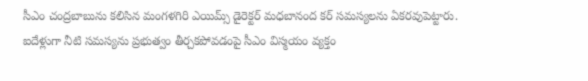సీఎం చంద్రబాబును కలిసిన మంగళగిరి ఎయిమ్స్ డైరెక్టర్ మధబానంద కర్ సమస్యలను ఏకరవుపెట్టారు. ఐదేళ్లుగా నీటి సమస్యను ప్రభుత్వం తీర్చకపోవడంపై సీఎం విస్మయం వ్యక్తం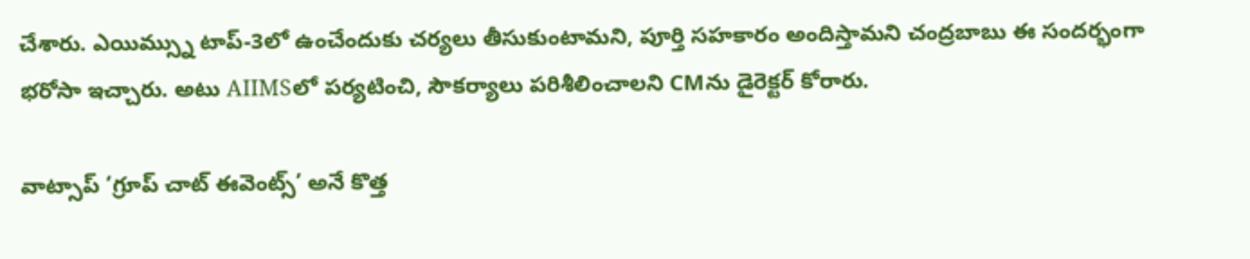చేశారు. ఎయిమ్స్ను టాప్-3లో ఉంచేందుకు చర్యలు తీసుకుంటామని, పూర్తి సహకారం అందిస్తామని చంద్రబాబు ఈ సందర్భంగా భరోసా ఇచ్చారు. అటు AIIMSలో పర్యటించి, సౌకర్యాలు పరిశీలించాలని CMను డైరెక్టర్ కోరారు.

వాట్సాప్ ‘గ్రూప్ చాట్ ఈవెంట్స్’ అనే కొత్త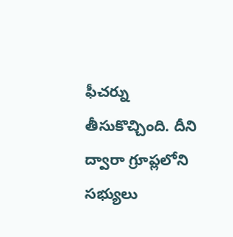ఫీచర్ను తీసుకొచ్చింది. దీని ద్వారా గ్రూప్లలోని సభ్యులు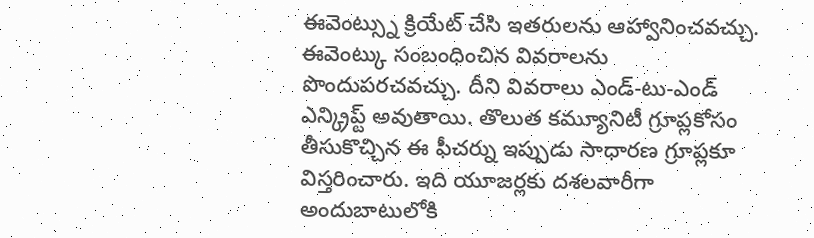ఈవెంట్స్ను క్రియేట్ చేసి ఇతరులను ఆహ్వానించవచ్చు. ఈవెంట్కు సంబంధించిన వివరాలను పొందుపరచవచ్చు. దీని వివరాలు ఎండ్-టు-ఎండ్ ఎన్క్రిప్ట్ అవుతాయి. తొలుత కమ్యూనిటీ గ్రూప్లకోసం తీసుకొచ్చిన ఈ ఫీచర్ను ఇప్పుడు సాధారణ గ్రూప్లకూ విస్తరించారు. ఇది యూజర్లకు దశలవారీగా అందుబాటులోకి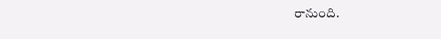రానుంది.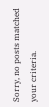Sorry, no posts matched your criteria.